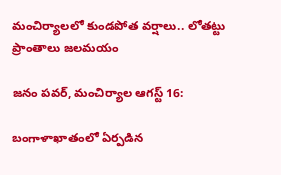మంచిర్యాలలో కుండపోత వర్షాలు.. లోతట్టు ప్రాంతాలు జలమయం

జనం పవర్, మంచిర్యాల ఆగస్ట్ 16:

బంగాళాఖాతంలో ఏర్పడిన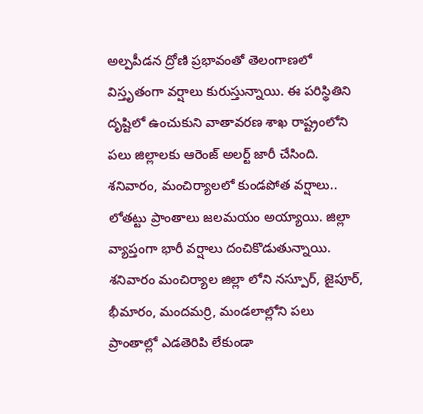అల్పపీడన ద్రోణి ప్రభావంతో తెలంగాణలో విస్తృతంగా వర్షాలు కురుస్తున్నాయి. ఈ పరిస్థితిని దృష్టిలో ఉంచుకుని వాతావరణ శాఖ రాష్ట్రంలోని పలు జిల్లాలకు ఆరెంజ్ అలర్ట్ జారీ చేసింది. శనివారం, మంచిర్యాలలో కుండపోత వర్షాలు.. లోతట్టు ప్రాంతాలు జలమయం అయ్యాయి. జిల్లా వ్యాప్తంగా భారీ వర్షాలు దంచికొడుతున్నాయి. శనివారం మంచిర్యాల జిల్లా లోని నస్పూర్, జైపూర్, భీమారం, మందమర్రి, మండలాల్లోని పలు ప్రాంతాల్లో ఎడతెరిపి లేకుండా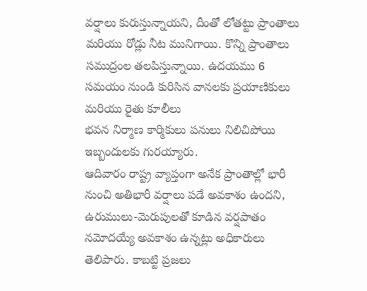వర్షాలు కురుస్తున్నాయని, దీంతో లోతట్టు ప్రాంతాలు మరియు రోడ్లు నీట మునిగాయి. కొన్ని ప్రాంతాలు సముద్రంల తలపిస్తున్నాయి. ఉదయము 6 సమయం నుండి కురిసిన వానలకు ప్రయాణికులు మరియు రైతు కూలీలు
భవన నిర్మాణ కార్మికులు పనులు నిలిచిపోయి ఇబ్బందులకు గురయ్యారు.
ఆదివారం రాష్ట్ర వ్యాప్తంగా అనేక ప్రాంతాల్లో భారీ నుంచి అతిభారీ వర్షాలు పడే అవకాశం ఉందని, ఉరుములు-మెరుపులతో కూడిన వర్షపాతం నమోదయ్యే అవకాశం ఉన్నట్లు అధికారులు తెలిపారు. కాబట్టి ప్రజలు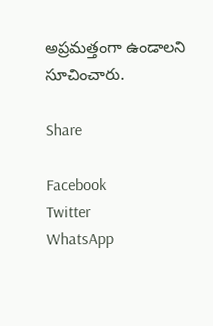అప్రమత్తంగా ఉండాలని సూచించారు.

Share

Facebook
Twitter
WhatsApp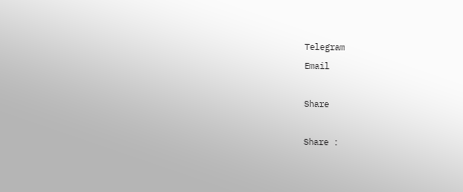Telegram
Email

Share

Share :